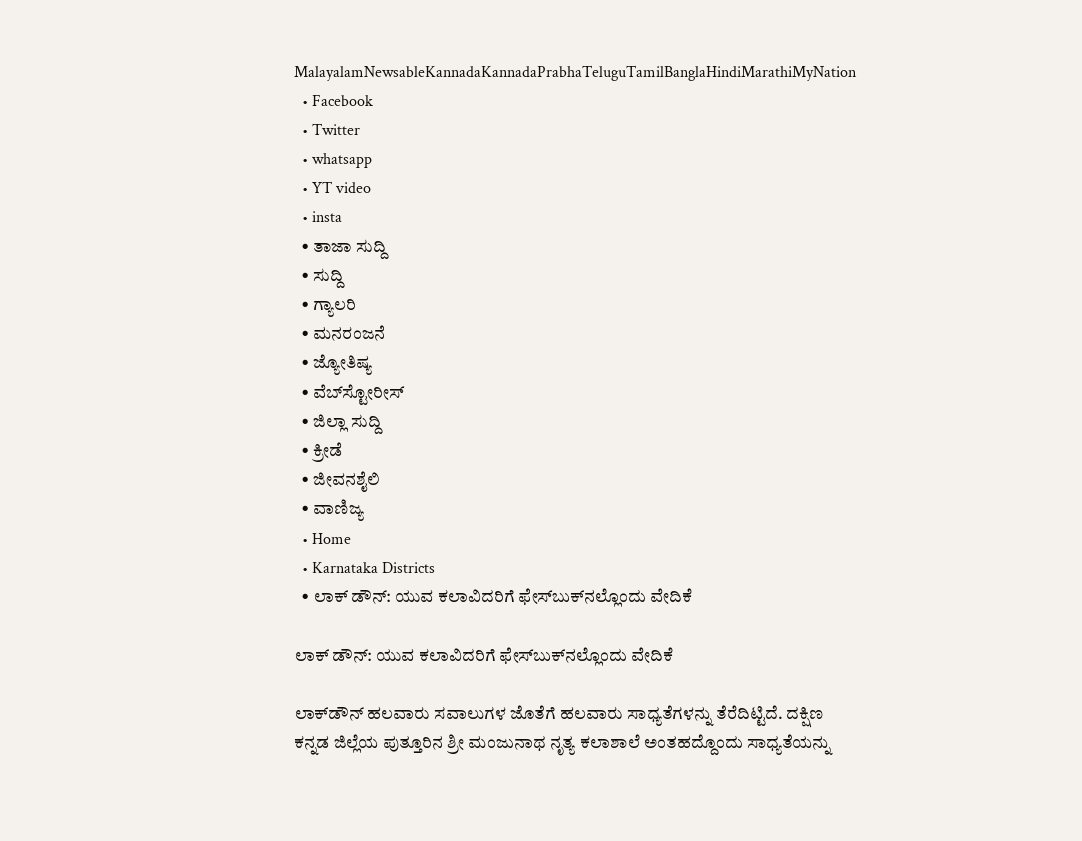MalayalamNewsableKannadaKannadaPrabhaTeluguTamilBanglaHindiMarathiMyNation
  • Facebook
  • Twitter
  • whatsapp
  • YT video
  • insta
  • ತಾಜಾ ಸುದ್ದಿ
  • ಸುದ್ದಿ
  • ಗ್ಯಾಲರಿ
  • ಮನರಂಜನೆ
  • ಜ್ಯೋತಿಷ್ಯ
  • ವೆಬ್‌ಸ್ಟೋರೀಸ್
  • ಜಿಲ್ಲಾ ಸುದ್ದಿ
  • ಕ್ರೀಡೆ
  • ಜೀವನಶೈಲಿ
  • ವಾಣಿಜ್ಯ
  • Home
  • Karnataka Districts
  • ಲಾಕ್ ಡೌನ್: ಯುವ ಕಲಾವಿದರಿಗೆ ಫೇಸ್‌ಬುಕ್‌ನಲ್ಲೊಂದು ವೇದಿಕೆ

ಲಾಕ್ ಡೌನ್: ಯುವ ಕಲಾವಿದರಿಗೆ ಫೇಸ್‌ಬುಕ್‌ನಲ್ಲೊಂದು ವೇದಿಕೆ

ಲಾಕ್‌ಡೌನ್ ಹಲವಾರು ಸವಾಲುಗಳ ಜೊತೆಗೆ ಹಲವಾರು ಸಾಧ್ಯತೆಗಳನ್ನು‌ ತೆರೆದಿಟ್ಟಿದೆ. ದಕ್ಷಿಣ ಕನ್ನಡ ಜಿಲ್ಲೆಯ ಪುತ್ತೂರಿ‌ನ ಶ್ರೀ ಮಂಜುನಾಥ ನೃತ್ಯ ಕಲಾಶಾಲೆ ಅಂತಹದ್ದೊಂದು‌ ಸಾಧ್ಯತೆಯನ್ನು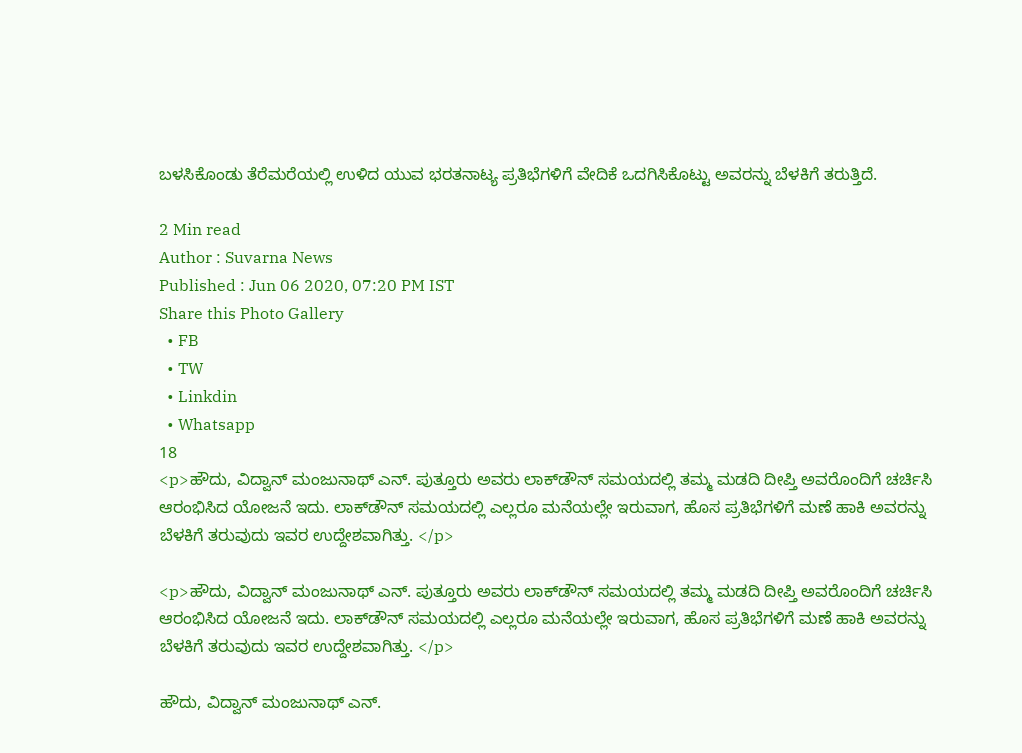ಬಳಸಿಕೊಂಡು ತೆರೆಮರೆಯಲ್ಲಿ ಉಳಿದ ಯುವ ಭರತನಾಟ್ಯ ಪ್ರತಿಭೆಗಳಿಗೆ ವೇದಿಕೆ ಒದಗಿಸಿಕೊಟ್ಟು ಅವರನ್ನು ಬೆಳಕಿಗೆ ತರುತ್ತಿದೆ.

2 Min read
Author : Suvarna News
Published : Jun 06 2020, 07:20 PM IST
Share this Photo Gallery
  • FB
  • TW
  • Linkdin
  • Whatsapp
18
<p>ಹೌದು, ವಿದ್ವಾನ್ ಮಂಜುನಾಥ್ ಎನ್. ಪುತ್ತೂರು ಅವರು ಲಾಕ್‌ಡೌನ್ ಸಮಯದಲ್ಲಿ ತಮ್ಮ ಮಡದಿ ದೀಪ್ತಿ ಅವರೊಂದಿಗೆ ಚರ್ಚಿಸಿ ಆರಂಭಿಸಿದ ಯೋಜನೆ ಇದು. ಲಾಕ್‌ಡೌನ್ ಸಮಯದಲ್ಲಿ ಎಲ್ಲರೂ ಮನೆಯಲ್ಲೇ ಇರುವಾಗ, ಹೊಸ ಪ್ರತಿಭೆಗಳಿಗೆ ಮಣೆ ಹಾಕಿ ಅವರನ್ನು‌ ಬೆಳಕಿಗೆ ತರುವುದು ಇವರ ಉದ್ದೇಶವಾಗಿತ್ತು. </p>

<p>ಹೌದು, ವಿದ್ವಾನ್ ಮಂಜುನಾಥ್ ಎನ್. ಪುತ್ತೂರು ಅವರು ಲಾಕ್‌ಡೌನ್ ಸಮಯದಲ್ಲಿ ತಮ್ಮ ಮಡದಿ ದೀಪ್ತಿ ಅವರೊಂದಿಗೆ ಚರ್ಚಿಸಿ ಆರಂಭಿಸಿದ ಯೋಜನೆ ಇದು. ಲಾಕ್‌ಡೌನ್ ಸಮಯದಲ್ಲಿ ಎಲ್ಲರೂ ಮನೆಯಲ್ಲೇ ಇರುವಾಗ, ಹೊಸ ಪ್ರತಿಭೆಗಳಿಗೆ ಮಣೆ ಹಾಕಿ ಅವರನ್ನು‌ ಬೆಳಕಿಗೆ ತರುವುದು ಇವರ ಉದ್ದೇಶವಾಗಿತ್ತು. </p>

ಹೌದು, ವಿದ್ವಾನ್ ಮಂಜುನಾಥ್ ಎನ್.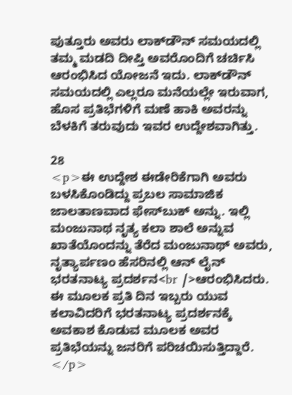ಪುತ್ತೂರು ಅವರು ಲಾಕ್‌ಡೌನ್ ಸಮಯದಲ್ಲಿ ತಮ್ಮ ಮಡದಿ ದೀಪ್ತಿ ಅವರೊಂದಿಗೆ ಚರ್ಚಿಸಿ ಆರಂಭಿಸಿದ ಯೋಜನೆ ಇದು. ಲಾಕ್‌ಡೌನ್ ಸಮಯದಲ್ಲಿ ಎಲ್ಲರೂ ಮನೆಯಲ್ಲೇ ಇರುವಾಗ, ಹೊಸ ಪ್ರತಿಭೆಗಳಿಗೆ ಮಣೆ ಹಾಕಿ ಅವರನ್ನು‌ ಬೆಳಕಿಗೆ ತರುವುದು ಇವರ ಉದ್ದೇಶವಾಗಿತ್ತು.

28
<p>ಈ ಉದ್ದೇಶ ಈಡೇರಿಕೆಗಾಗಿ ಅವರು ಬಳಸಿಕೊಂಡಿದ್ದು ಪ್ರಬಲ ಸಾಮಾಜಿಕ‌ ಜಾಲತಾಣವಾದ ಫೇಸ್‌ಬುಕ್ ಅನ್ನು. ಇಲ್ಲಿ ಮಂಜುನಾಥ ನೃತ್ಯ ಕಲಾ ಶಾಲೆ ಅನ್ನುವ ಖಾತೆಯೊಂದನ್ನು ತೆರೆದ ಮಂಜುನಾಥ್ ಅವರು, ನೃತ್ಯಾರ್ಪಣಂ ಹೆಸರಿನಲ್ಲಿ ಆನ್ ಲೈನ್ ಭರತನಾಟ್ಯ ಪ್ರದರ್ಶನ<br />ಆರಂಭಿಸಿದರು. ಈ ಮೂಲಕ ಪ್ರತಿ ದಿನ ಇಬ್ಬರು ಯುವ ಕಲಾವಿದರಿಗೆ ಭರತನಾಟ್ಯ ಪ್ರದರ್ಶನಕ್ಕೆ ಅವಕಾಶ ಕೊಡುವ ಮೂಲಕ ಅವರ ಪ್ರತಿಭೆಯನ್ನು ಜನರಿಗೆ ಪರಿಚಯಿಸುತ್ತಿದ್ದಾರೆ. </p>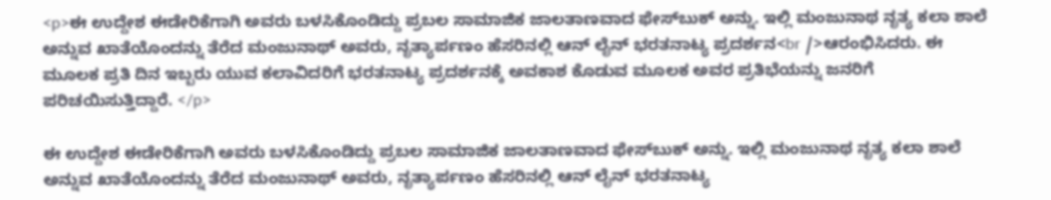<p>ಈ ಉದ್ದೇಶ ಈಡೇರಿಕೆಗಾಗಿ ಅವರು ಬಳಸಿಕೊಂಡಿದ್ದು ಪ್ರಬಲ ಸಾಮಾಜಿಕ‌ ಜಾಲತಾಣವಾದ ಫೇಸ್‌ಬುಕ್ ಅನ್ನು. ಇಲ್ಲಿ ಮಂಜುನಾಥ ನೃತ್ಯ ಕಲಾ ಶಾಲೆ ಅನ್ನುವ ಖಾತೆಯೊಂದನ್ನು ತೆರೆದ ಮಂಜುನಾಥ್ ಅವರು, ನೃತ್ಯಾರ್ಪಣಂ ಹೆಸರಿನಲ್ಲಿ ಆನ್ ಲೈನ್ ಭರತನಾಟ್ಯ ಪ್ರದರ್ಶನ<br />ಆರಂಭಿಸಿದರು. ಈ ಮೂಲಕ ಪ್ರತಿ ದಿನ ಇಬ್ಬರು ಯುವ ಕಲಾವಿದರಿಗೆ ಭರತನಾಟ್ಯ ಪ್ರದರ್ಶನಕ್ಕೆ ಅವಕಾಶ ಕೊಡುವ ಮೂಲಕ ಅವರ ಪ್ರತಿಭೆಯನ್ನು ಜನರಿಗೆ ಪರಿಚಯಿಸುತ್ತಿದ್ದಾರೆ. </p>

ಈ ಉದ್ದೇಶ ಈಡೇರಿಕೆಗಾಗಿ ಅವರು ಬಳಸಿಕೊಂಡಿದ್ದು ಪ್ರಬಲ ಸಾಮಾಜಿಕ‌ ಜಾಲತಾಣವಾದ ಫೇಸ್‌ಬುಕ್ ಅನ್ನು. ಇಲ್ಲಿ ಮಂಜುನಾಥ ನೃತ್ಯ ಕಲಾ ಶಾಲೆ ಅನ್ನುವ ಖಾತೆಯೊಂದನ್ನು ತೆರೆದ ಮಂಜುನಾಥ್ ಅವರು, ನೃತ್ಯಾರ್ಪಣಂ ಹೆಸರಿನಲ್ಲಿ ಆನ್ ಲೈನ್ ಭರತನಾಟ್ಯ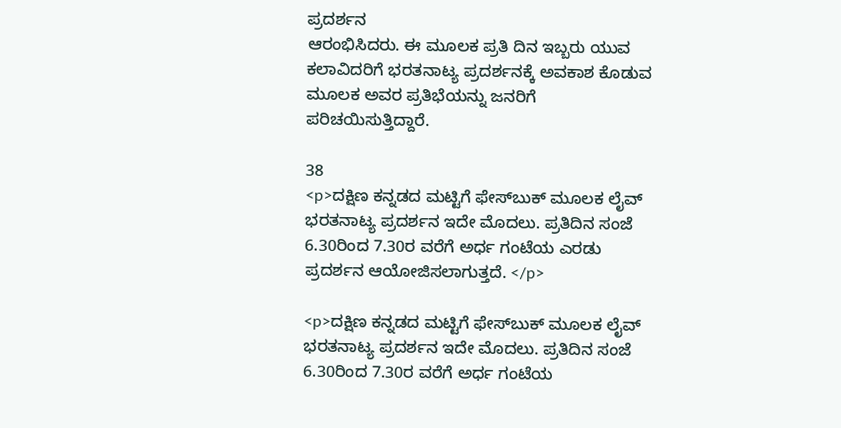ಪ್ರದರ್ಶನ
ಆರಂಭಿಸಿದರು. ಈ ಮೂಲಕ ಪ್ರತಿ ದಿನ ಇಬ್ಬರು ಯುವ ಕಲಾವಿದರಿಗೆ ಭರತನಾಟ್ಯ ಪ್ರದರ್ಶನಕ್ಕೆ ಅವಕಾಶ ಕೊಡುವ ಮೂಲಕ ಅವರ ಪ್ರತಿಭೆಯನ್ನು ಜನರಿಗೆ ಪರಿಚಯಿಸುತ್ತಿದ್ದಾರೆ.

38
<p>ದಕ್ಷಿಣ ಕನ್ನಡದ ಮಟ್ಟಿಗೆ ಫೇಸ್‌ಬುಕ್‌ ಮೂಲಕ ಲೈವ್ ಭರತನಾಟ್ಯ ಪ್ರದರ್ಶನ ಇದೇ ಮೊದಲು. ಪ್ರತಿ‌ದಿನ ಸಂಜೆ 6.30ರಿಂದ 7.30ರ ವರೆಗೆ ಅರ್ಧ ಗಂಟೆಯ ಎರಡು ಪ್ರದರ್ಶನ ಆಯೋಜಿಸಲಾಗುತ್ತದೆ. </p>

<p>ದಕ್ಷಿಣ ಕನ್ನಡದ ಮಟ್ಟಿಗೆ ಫೇಸ್‌ಬುಕ್‌ ಮೂಲಕ ಲೈವ್ ಭರತನಾಟ್ಯ ಪ್ರದರ್ಶನ ಇದೇ ಮೊದಲು. ಪ್ರತಿ‌ದಿನ ಸಂಜೆ 6.30ರಿಂದ 7.30ರ ವರೆಗೆ ಅರ್ಧ ಗಂಟೆಯ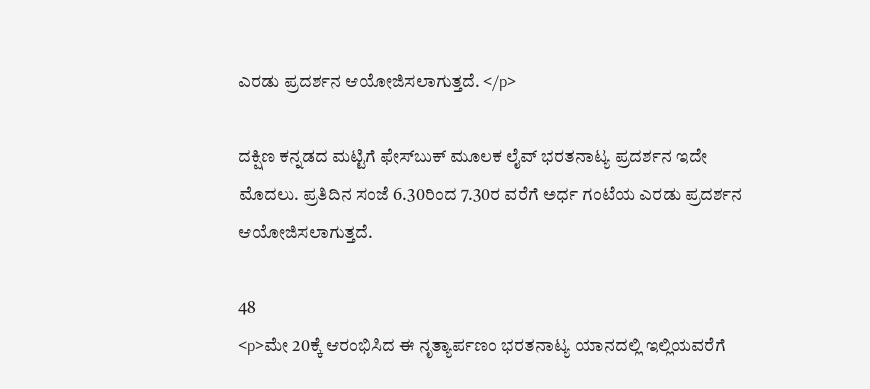ಎರಡು ಪ್ರದರ್ಶನ ಆಯೋಜಿಸಲಾಗುತ್ತದೆ. </p>

ದಕ್ಷಿಣ ಕನ್ನಡದ ಮಟ್ಟಿಗೆ ಫೇಸ್‌ಬುಕ್‌ ಮೂಲಕ ಲೈವ್ ಭರತನಾಟ್ಯ ಪ್ರದರ್ಶನ ಇದೇ ಮೊದಲು. ಪ್ರತಿ‌ದಿನ ಸಂಜೆ 6.30ರಿಂದ 7.30ರ ವರೆಗೆ ಅರ್ಧ ಗಂಟೆಯ ಎರಡು ಪ್ರದರ್ಶನ ಆಯೋಜಿಸಲಾಗುತ್ತದೆ.

48
<p>ಮೇ 20ಕ್ಕೆ ಆರಂಭಿಸಿದ ಈ ನೃತ್ಯಾರ್ಪಣಂ ಭರತನಾಟ್ಯ ಯಾನದಲ್ಲಿ ಇಲ್ಲಿಯವರೆಗೆ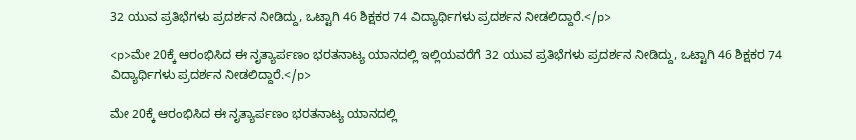32 ಯುವ ಪ್ರತಿಭೆಗಳು ಪ್ರದರ್ಶನ‌ ನೀಡಿದ್ದು, ಒಟ್ಟಾಗಿ‌ 46 ಶಿಕ್ಷಕರ 74 ವಿದ್ಯಾರ್ಥಿಗಳು ಪ್ರದರ್ಶನ ನೀಡಲಿದ್ದಾರೆ‌.</p>

<p>ಮೇ 20ಕ್ಕೆ ಆರಂಭಿಸಿದ ಈ ನೃತ್ಯಾರ್ಪಣಂ ಭರತನಾಟ್ಯ ಯಾನದಲ್ಲಿ ಇಲ್ಲಿಯವರೆಗೆ 32 ಯುವ ಪ್ರತಿಭೆಗಳು ಪ್ರದರ್ಶನ‌ ನೀಡಿದ್ದು, ಒಟ್ಟಾಗಿ‌ 46 ಶಿಕ್ಷಕರ 74 ವಿದ್ಯಾರ್ಥಿಗಳು ಪ್ರದರ್ಶನ ನೀಡಲಿದ್ದಾರೆ‌.</p>

ಮೇ 20ಕ್ಕೆ ಆರಂಭಿಸಿದ ಈ ನೃತ್ಯಾರ್ಪಣಂ ಭರತನಾಟ್ಯ ಯಾನದಲ್ಲಿ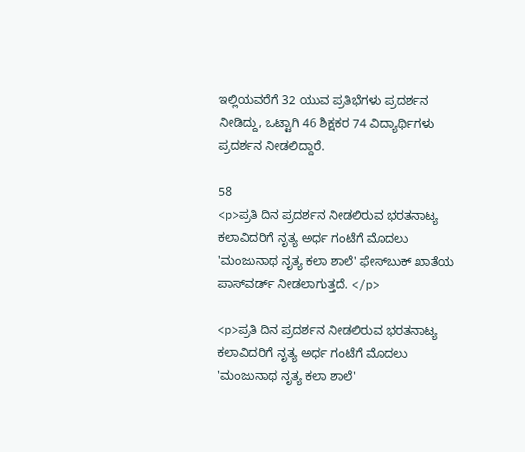ಇಲ್ಲಿಯವರೆಗೆ 32 ಯುವ ಪ್ರತಿಭೆಗಳು ಪ್ರದರ್ಶನ‌ ನೀಡಿದ್ದು, ಒಟ್ಟಾಗಿ‌ 46 ಶಿಕ್ಷಕರ 74 ವಿದ್ಯಾರ್ಥಿಗಳು ಪ್ರದರ್ಶನ ನೀಡಲಿದ್ದಾರೆ‌.

58
<p>ಪ್ರತಿ ದಿನ ಪ್ರದರ್ಶನ ನೀಡಲಿರುವ ಭರತನಾಟ್ಯ ಕಲಾವಿದರಿಗೆ ನೃತ್ಯ ಅರ್ಧ ಗಂಟೆಗೆ ಮೊದಲು 'ಮಂಜುನಾಥ ನೃತ್ಯ ಕಲಾ ಶಾಲೆ' ಫೇಸ್‌ಬುಕ್‌ ಖಾತೆಯ ಪಾಸ್‌ವರ್ಡ್ ನೀಡಲಾಗುತ್ತದೆ. </p>

<p>ಪ್ರತಿ ದಿನ ಪ್ರದರ್ಶನ ನೀಡಲಿರುವ ಭರತನಾಟ್ಯ ಕಲಾವಿದರಿಗೆ ನೃತ್ಯ ಅರ್ಧ ಗಂಟೆಗೆ ಮೊದಲು 'ಮಂಜುನಾಥ ನೃತ್ಯ ಕಲಾ ಶಾಲೆ'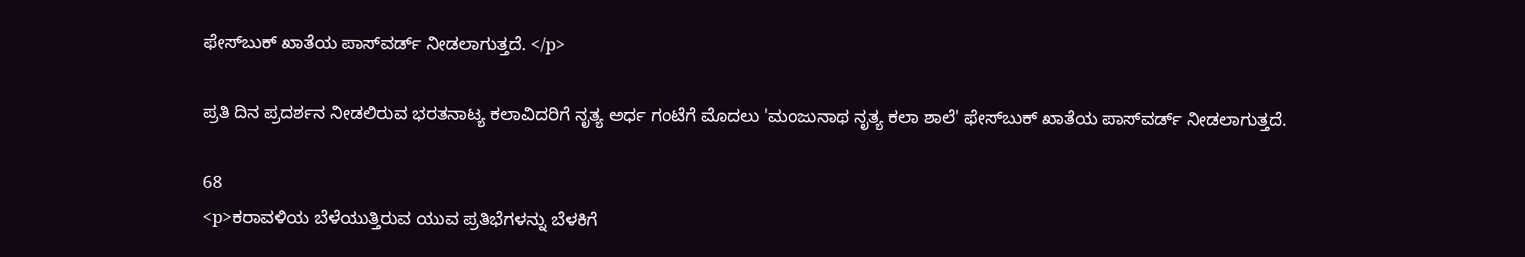ಫೇಸ್‌ಬುಕ್‌ ಖಾತೆಯ ಪಾಸ್‌ವರ್ಡ್ ನೀಡಲಾಗುತ್ತದೆ. </p>

ಪ್ರತಿ ದಿನ ಪ್ರದರ್ಶನ ನೀಡಲಿರುವ ಭರತನಾಟ್ಯ ಕಲಾವಿದರಿಗೆ ನೃತ್ಯ ಅರ್ಧ ಗಂಟೆಗೆ ಮೊದಲು 'ಮಂಜುನಾಥ ನೃತ್ಯ ಕಲಾ ಶಾಲೆ' ಫೇಸ್‌ಬುಕ್‌ ಖಾತೆಯ ಪಾಸ್‌ವರ್ಡ್ ನೀಡಲಾಗುತ್ತದೆ.

68
<p>ಕರಾವಳಿಯ ಬೆಳೆಯುತ್ತಿರುವ ಯುವ ಪ್ರತಿಭೆಗಳನ್ನು ಬೆಳಕಿಗೆ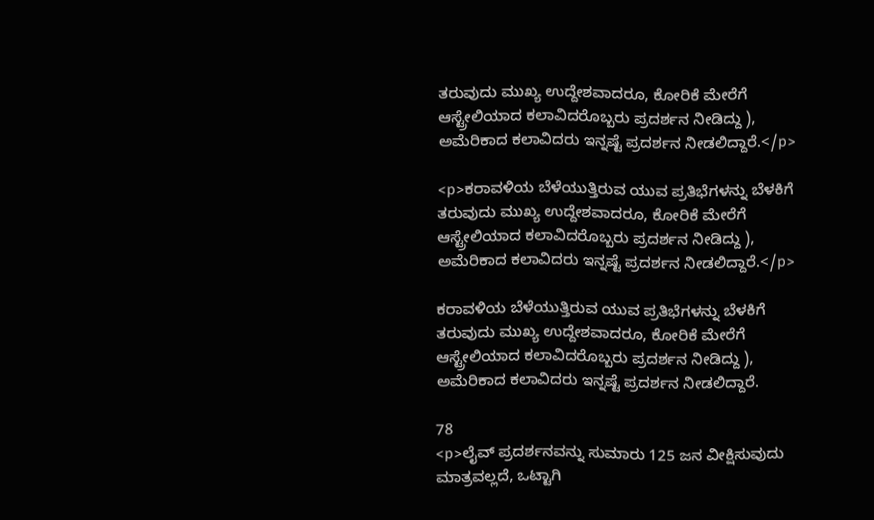ತರುವುದು ಮುಖ್ಯ ಉದ್ದೇಶವಾದರೂ, ಕೋರಿಕೆ ಮೇರೆಗೆ ಆಸ್ಟ್ರೇಲಿಯಾದ ಕಲಾವಿದರೊಬ್ಬರು ಪ್ರದರ್ಶನ ನೀಡಿದ್ದು ), ಅಮೆರಿಕಾದ ಕಲಾವಿದರು ಇನ್ನಷ್ಟೆ ಪ್ರದರ್ಶನ ನೀಡಲಿದ್ದಾರೆ.</p>

<p>ಕರಾವಳಿಯ ಬೆಳೆಯುತ್ತಿರುವ ಯುವ ಪ್ರತಿಭೆಗಳನ್ನು ಬೆಳಕಿಗೆ ತರುವುದು ಮುಖ್ಯ ಉದ್ದೇಶವಾದರೂ, ಕೋರಿಕೆ ಮೇರೆಗೆ ಆಸ್ಟ್ರೇಲಿಯಾದ ಕಲಾವಿದರೊಬ್ಬರು ಪ್ರದರ್ಶನ ನೀಡಿದ್ದು ), ಅಮೆರಿಕಾದ ಕಲಾವಿದರು ಇನ್ನಷ್ಟೆ ಪ್ರದರ್ಶನ ನೀಡಲಿದ್ದಾರೆ.</p>

ಕರಾವಳಿಯ ಬೆಳೆಯುತ್ತಿರುವ ಯುವ ಪ್ರತಿಭೆಗಳನ್ನು ಬೆಳಕಿಗೆ ತರುವುದು ಮುಖ್ಯ ಉದ್ದೇಶವಾದರೂ, ಕೋರಿಕೆ ಮೇರೆಗೆ ಆಸ್ಟ್ರೇಲಿಯಾದ ಕಲಾವಿದರೊಬ್ಬರು ಪ್ರದರ್ಶನ ನೀಡಿದ್ದು ), ಅಮೆರಿಕಾದ ಕಲಾವಿದರು ಇನ್ನಷ್ಟೆ ಪ್ರದರ್ಶನ ನೀಡಲಿದ್ದಾರೆ.

78
<p>ಲೈವ್ ಪ್ರದರ್ಶನವನ್ನು ಸುಮಾರು 125 ಜನ ವೀಕ್ಷಿಸುವುದು ಮಾತ್ರವಲ್ಲದೆ, ಒಟ್ಟಾಗಿ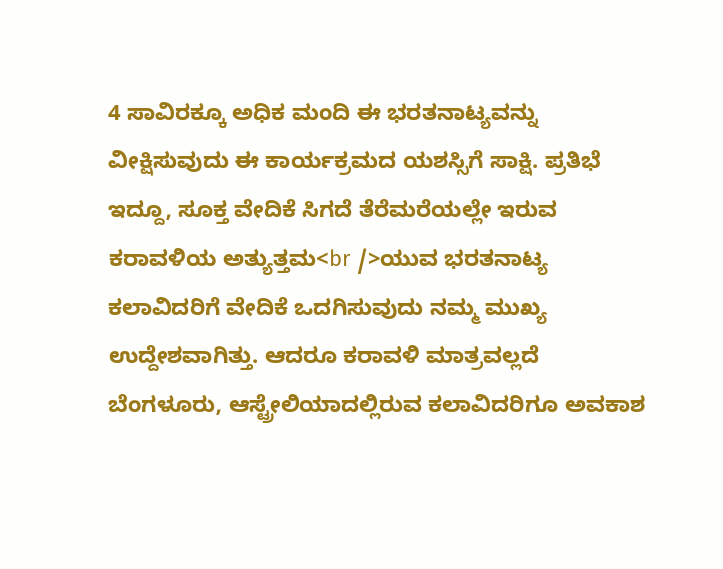4 ಸಾವಿರಕ್ಕೂ ಅಧಿಕ ಮಂದಿ ಈ ಭರತನಾಟ್ಯವನ್ನು ವೀಕ್ಷಿಸುವುದು ಈ ಕಾರ್ಯಕ್ರಮದ ಯಶಸ್ಸಿಗೆ ಸಾಕ್ಷಿ. ಪ್ರತಿಭೆ ಇದ್ದೂ, ಸೂಕ್ತ ವೇದಿಕೆ ಸಿಗದೆ ತೆರೆಮರೆಯಲ್ಲೇ ಇರುವ ಕರಾವಳಿಯ ಅತ್ಯುತ್ತಮ<br />ಯುವ ಭರತನಾಟ್ಯ ಕಲಾವಿದರಿಗೆ ವೇದಿಕೆ ಒದಗಿಸುವುದು ನಮ್ಮ ಮುಖ್ಯ ಉದ್ದೇಶವಾಗಿತ್ತು. ಆದರೂ ಕರಾವಳಿ ಮಾತ್ರವಲ್ಲದೆ ಬೆಂಗಳೂರು, ಆಸ್ಟ್ರೇಲಿಯಾದಲ್ಲಿರುವ ಕಲಾವಿದರಿಗೂ ಅವಕಾಶ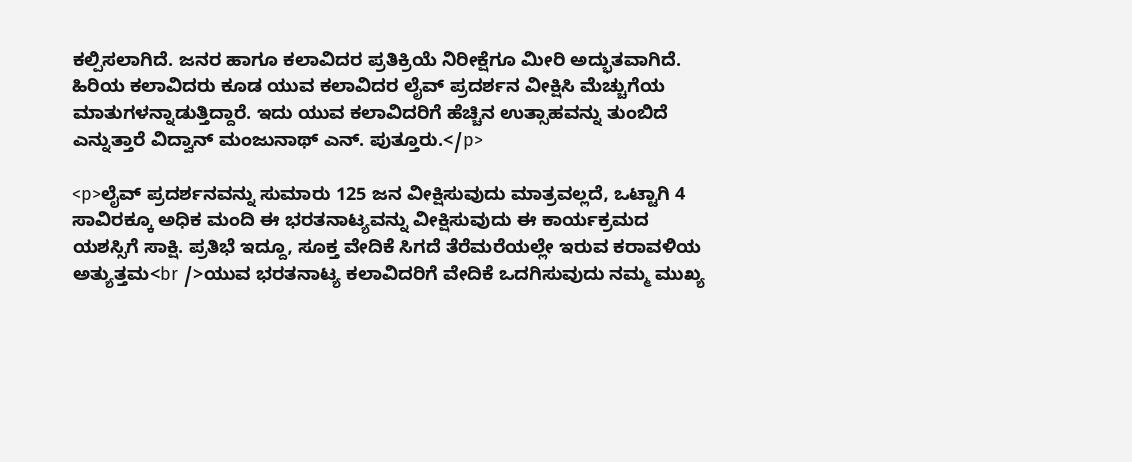ಕಲ್ಪಿಸಲಾಗಿದೆ. ಜನರ ಹಾಗೂ ಕಲಾವಿದರ ಪ್ರತಿಕ್ರಿಯೆ ನಿರೀಕ್ಷೆಗೂ ಮೀರಿ ಅದ್ಭುತವಾಗಿದೆ. ಹಿರಿಯ ಕಲಾವಿದರು ಕೂಡ ಯುವ ಕಲಾವಿದರ ಲೈವ್ ಪ್ರದರ್ಶನ ವೀಕ್ಷಿಸಿ ಮೆಚ್ಚುಗೆಯ ಮಾತುಗಳನ್ನಾಡುತ್ತಿದ್ದಾರೆ. ಇದು ಯುವ ಕಲಾವಿದರಿಗೆ ಹೆಚ್ಚಿನ ಉತ್ಸಾಹವನ್ನು ತುಂಬಿದೆ ಎನ್ನುತ್ತಾರೆ ವಿದ್ವಾನ್ ಮಂಜುನಾಥ್ ಎನ್. ಪುತ್ತೂರು.</p>

<p>ಲೈವ್ ಪ್ರದರ್ಶನವನ್ನು ಸುಮಾರು 125 ಜನ ವೀಕ್ಷಿಸುವುದು ಮಾತ್ರವಲ್ಲದೆ, ಒಟ್ಟಾಗಿ 4 ಸಾವಿರಕ್ಕೂ ಅಧಿಕ ಮಂದಿ ಈ ಭರತನಾಟ್ಯವನ್ನು ವೀಕ್ಷಿಸುವುದು ಈ ಕಾರ್ಯಕ್ರಮದ ಯಶಸ್ಸಿಗೆ ಸಾಕ್ಷಿ. ಪ್ರತಿಭೆ ಇದ್ದೂ, ಸೂಕ್ತ ವೇದಿಕೆ ಸಿಗದೆ ತೆರೆಮರೆಯಲ್ಲೇ ಇರುವ ಕರಾವಳಿಯ ಅತ್ಯುತ್ತಮ<br />ಯುವ ಭರತನಾಟ್ಯ ಕಲಾವಿದರಿಗೆ ವೇದಿಕೆ ಒದಗಿಸುವುದು ನಮ್ಮ ಮುಖ್ಯ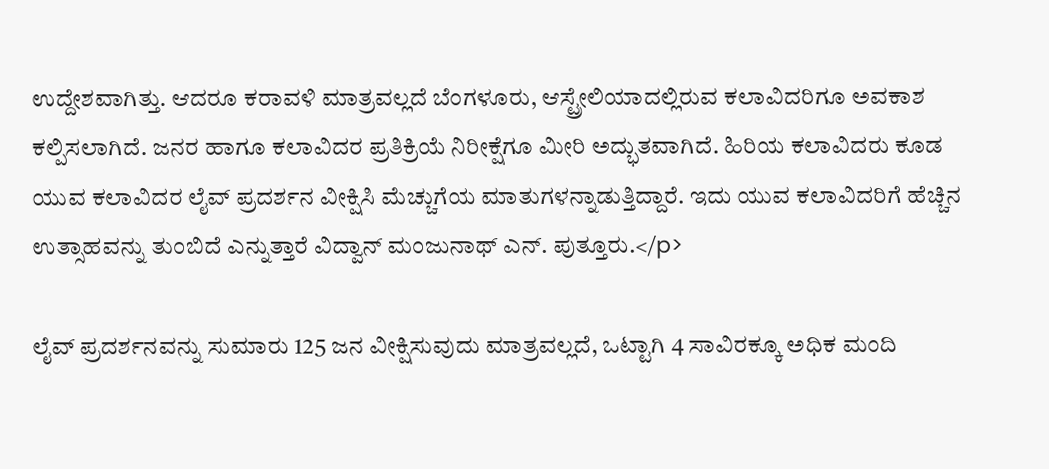ಉದ್ದೇಶವಾಗಿತ್ತು. ಆದರೂ ಕರಾವಳಿ ಮಾತ್ರವಲ್ಲದೆ ಬೆಂಗಳೂರು, ಆಸ್ಟ್ರೇಲಿಯಾದಲ್ಲಿರುವ ಕಲಾವಿದರಿಗೂ ಅವಕಾಶ ಕಲ್ಪಿಸಲಾಗಿದೆ. ಜನರ ಹಾಗೂ ಕಲಾವಿದರ ಪ್ರತಿಕ್ರಿಯೆ ನಿರೀಕ್ಷೆಗೂ ಮೀರಿ ಅದ್ಭುತವಾಗಿದೆ. ಹಿರಿಯ ಕಲಾವಿದರು ಕೂಡ ಯುವ ಕಲಾವಿದರ ಲೈವ್ ಪ್ರದರ್ಶನ ವೀಕ್ಷಿಸಿ ಮೆಚ್ಚುಗೆಯ ಮಾತುಗಳನ್ನಾಡುತ್ತಿದ್ದಾರೆ. ಇದು ಯುವ ಕಲಾವಿದರಿಗೆ ಹೆಚ್ಚಿನ ಉತ್ಸಾಹವನ್ನು ತುಂಬಿದೆ ಎನ್ನುತ್ತಾರೆ ವಿದ್ವಾನ್ ಮಂಜುನಾಥ್ ಎನ್. ಪುತ್ತೂರು.</p>

ಲೈವ್ ಪ್ರದರ್ಶನವನ್ನು ಸುಮಾರು 125 ಜನ ವೀಕ್ಷಿಸುವುದು ಮಾತ್ರವಲ್ಲದೆ, ಒಟ್ಟಾಗಿ 4 ಸಾವಿರಕ್ಕೂ ಅಧಿಕ ಮಂದಿ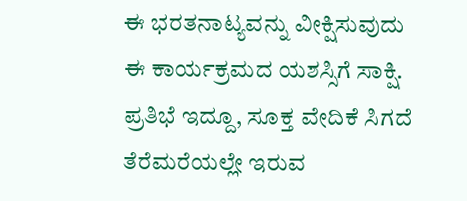ಈ ಭರತನಾಟ್ಯವನ್ನು ವೀಕ್ಷಿಸುವುದು ಈ ಕಾರ್ಯಕ್ರಮದ ಯಶಸ್ಸಿಗೆ ಸಾಕ್ಷಿ. ಪ್ರತಿಭೆ ಇದ್ದೂ, ಸೂಕ್ತ ವೇದಿಕೆ ಸಿಗದೆ ತೆರೆಮರೆಯಲ್ಲೇ ಇರುವ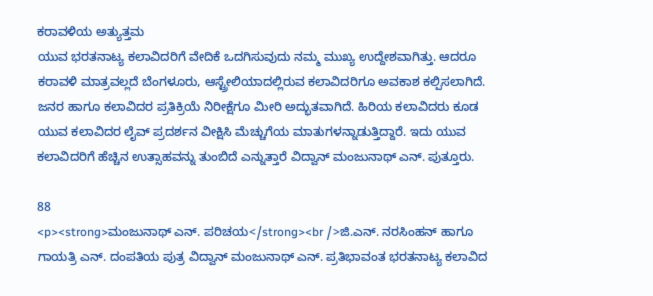ಕರಾವಳಿಯ ಅತ್ಯುತ್ತಮ
ಯುವ ಭರತನಾಟ್ಯ ಕಲಾವಿದರಿಗೆ ವೇದಿಕೆ ಒದಗಿಸುವುದು ನಮ್ಮ ಮುಖ್ಯ ಉದ್ದೇಶವಾಗಿತ್ತು. ಆದರೂ ಕರಾವಳಿ ಮಾತ್ರವಲ್ಲದೆ ಬೆಂಗಳೂರು, ಆಸ್ಟ್ರೇಲಿಯಾದಲ್ಲಿರುವ ಕಲಾವಿದರಿಗೂ ಅವಕಾಶ ಕಲ್ಪಿಸಲಾಗಿದೆ. ಜನರ ಹಾಗೂ ಕಲಾವಿದರ ಪ್ರತಿಕ್ರಿಯೆ ನಿರೀಕ್ಷೆಗೂ ಮೀರಿ ಅದ್ಭುತವಾಗಿದೆ. ಹಿರಿಯ ಕಲಾವಿದರು ಕೂಡ ಯುವ ಕಲಾವಿದರ ಲೈವ್ ಪ್ರದರ್ಶನ ವೀಕ್ಷಿಸಿ ಮೆಚ್ಚುಗೆಯ ಮಾತುಗಳನ್ನಾಡುತ್ತಿದ್ದಾರೆ. ಇದು ಯುವ ಕಲಾವಿದರಿಗೆ ಹೆಚ್ಚಿನ ಉತ್ಸಾಹವನ್ನು ತುಂಬಿದೆ ಎನ್ನುತ್ತಾರೆ ವಿದ್ವಾನ್ ಮಂಜುನಾಥ್ ಎನ್. ಪುತ್ತೂರು.

88
<p><strong>ಮಂಜುನಾಥ್ ಎನ್. ಪರಿಚಯ</strong><br />ಜಿ.ಎನ್. ನರಸಿಂಹನ್ ಹಾಗೂ ಗಾಯತ್ರಿ ಎನ್. ದಂಪತಿಯ ಪುತ್ರ ವಿದ್ವಾನ್ ಮಂಜುನಾಥ್ ಎನ್. ಪ್ರತಿಭಾವಂತ ಭರತನಾಟ್ಯ ಕಲಾವಿದ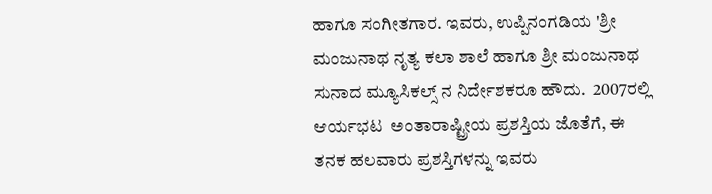ಹಾಗೂ ಸಂಗೀತಗಾರ. ಇವರು, ಉಪ್ಪಿನಂಗಡಿಯ 'ಶ್ರೀ ಮಂಜುನಾಥ ನೃತ್ಯ ಕಲಾ ಶಾಲೆ ಹಾಗೂ ಶ್ರೀ ಮಂಜುನಾಥ ಸುನಾದ ಮ್ಯೂಸಿಕಲ್ಸ್ ನ ನಿರ್ದೇಶಕರೂ ಹೌದು.  2007ರಲ್ಲಿ ಆರ್ಯಭಟ  ಅಂತಾರಾಷ್ಟ್ರೀಯ ಪ್ರಶಸ್ತಿಯ ಜೊತೆಗೆ, ಈ ತನಕ ಹಲವಾರು ಪ್ರಶಸ್ತಿಗಳನ್ನು ಇವರು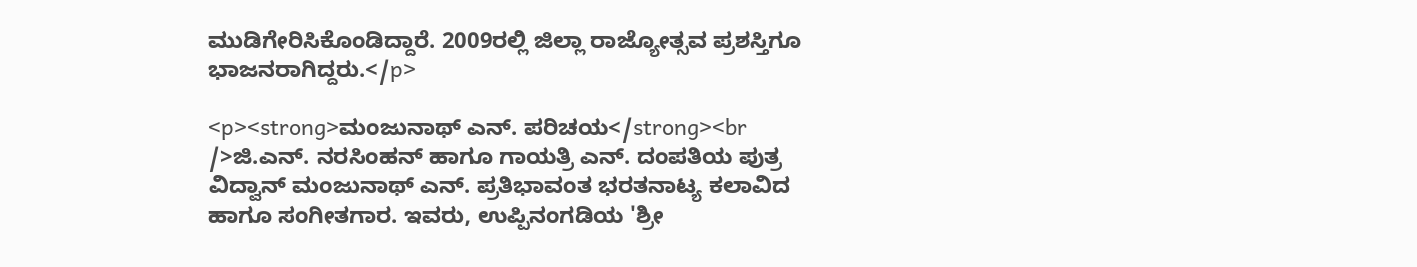ಮುಡಿಗೇರಿಸಿಕೊಂಡಿದ್ದಾರೆ. 2009ರಲ್ಲಿ ಜಿಲ್ಲಾ ರಾಜ್ಯೋತ್ಸವ ಪ್ರಶಸ್ತಿಗೂ ಭಾಜನರಾಗಿದ್ದರು.</p>

<p><strong>ಮಂಜುನಾಥ್ ಎನ್. ಪರಿಚಯ</strong><br />ಜಿ.ಎನ್. ನರಸಿಂಹನ್ ಹಾಗೂ ಗಾಯತ್ರಿ ಎನ್. ದಂಪತಿಯ ಪುತ್ರ ವಿದ್ವಾನ್ ಮಂಜುನಾಥ್ ಎನ್. ಪ್ರತಿಭಾವಂತ ಭರತನಾಟ್ಯ ಕಲಾವಿದ ಹಾಗೂ ಸಂಗೀತಗಾರ. ಇವರು, ಉಪ್ಪಿನಂಗಡಿಯ 'ಶ್ರೀ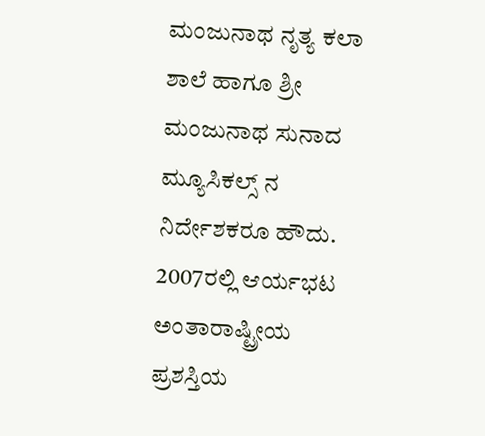ಮಂಜುನಾಥ ನೃತ್ಯ ಕಲಾ ಶಾಲೆ ಹಾಗೂ ಶ್ರೀ ಮಂಜುನಾಥ ಸುನಾದ ಮ್ಯೂಸಿಕಲ್ಸ್ ನ ನಿರ್ದೇಶಕರೂ ಹೌದು.  2007ರಲ್ಲಿ ಆರ್ಯಭಟ  ಅಂತಾರಾಷ್ಟ್ರೀಯ ಪ್ರಶಸ್ತಿಯ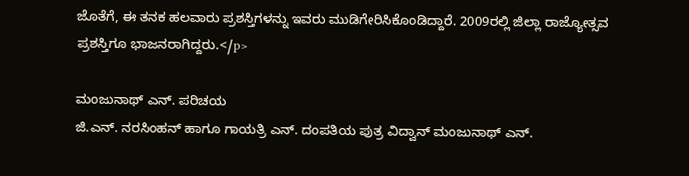ಜೊತೆಗೆ, ಈ ತನಕ ಹಲವಾರು ಪ್ರಶಸ್ತಿಗಳನ್ನು ಇವರು ಮುಡಿಗೇರಿಸಿಕೊಂಡಿದ್ದಾರೆ. 2009ರಲ್ಲಿ ಜಿಲ್ಲಾ ರಾಜ್ಯೋತ್ಸವ ಪ್ರಶಸ್ತಿಗೂ ಭಾಜನರಾಗಿದ್ದರು.</p>

ಮಂಜುನಾಥ್ ಎನ್. ಪರಿಚಯ
ಜಿ.ಎನ್. ನರಸಿಂಹನ್ ಹಾಗೂ ಗಾಯತ್ರಿ ಎನ್. ದಂಪತಿಯ ಪುತ್ರ ವಿದ್ವಾನ್ ಮಂಜುನಾಥ್ ಎನ್.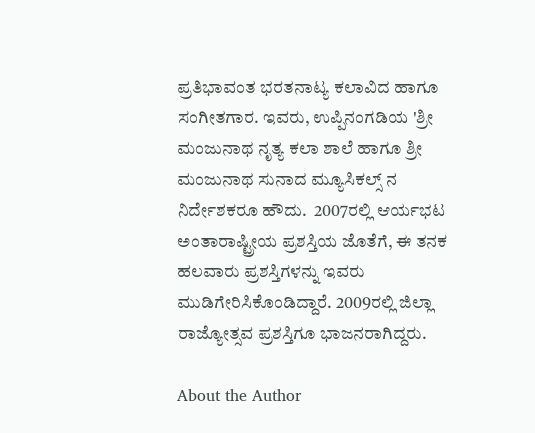ಪ್ರತಿಭಾವಂತ ಭರತನಾಟ್ಯ ಕಲಾವಿದ ಹಾಗೂ ಸಂಗೀತಗಾರ. ಇವರು, ಉಪ್ಪಿನಂಗಡಿಯ 'ಶ್ರೀ ಮಂಜುನಾಥ ನೃತ್ಯ ಕಲಾ ಶಾಲೆ ಹಾಗೂ ಶ್ರೀ ಮಂಜುನಾಥ ಸುನಾದ ಮ್ಯೂಸಿಕಲ್ಸ್ ನ ನಿರ್ದೇಶಕರೂ ಹೌದು.  2007ರಲ್ಲಿ ಆರ್ಯಭಟ  ಅಂತಾರಾಷ್ಟ್ರೀಯ ಪ್ರಶಸ್ತಿಯ ಜೊತೆಗೆ, ಈ ತನಕ ಹಲವಾರು ಪ್ರಶಸ್ತಿಗಳನ್ನು ಇವರು ಮುಡಿಗೇರಿಸಿಕೊಂಡಿದ್ದಾರೆ. 2009ರಲ್ಲಿ ಜಿಲ್ಲಾ ರಾಜ್ಯೋತ್ಸವ ಪ್ರಶಸ್ತಿಗೂ ಭಾಜನರಾಗಿದ್ದರು.

About the Author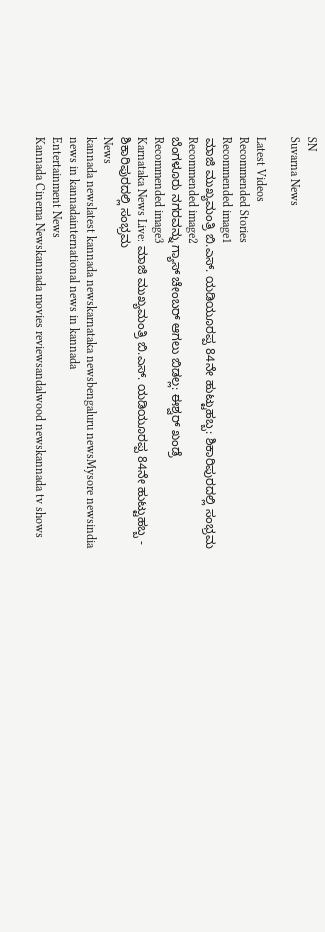SN
Suvarna News

Latest Videos
Recommended Stories
Recommended image1
ಮಾಜಿ ಮುಖ್ಯಮಂತ್ರಿ ಬಿ.ಎಸ್. ಯಡಿಯೂರಪ್ಪ 84ನೇ ಹುಟ್ಟುಹಬ್ಬ: ಶಿಕಾರಿಪುರದಲ್ಲಿ ಸಂಭ್ರಮ
Recommended image2
ಬೆಂಗಳೂರು ನಗರವನ್ನು ಗ್ಯಾಸ್‌ ಚೇಂಬರ್‌ ಆಗಲು ಬಿಡಲ್ಲ: ಈಶ್ವರ್‌ ಖಂಡ್ರೆ
Recommended image3
Karnataka News Live: ಮಾಜಿ ಮುಖ್ಯಮಂತ್ರಿ ಬಿ.ಎಸ್. ಯಡಿಯೂರಪ್ಪ 84ನೇ ಹುಟ್ಟುಹಬ್ಬ - ಶಿಕಾರಿಪುರದಲ್ಲಿ ಸಂಭ್ರಮ
News
kannada newslatest kannada newskarnataka newsbengaluru newsMysore newsindia news in kannadainternational news in kannada
Entertainment News
Kannada Cinema Newskannada movies reviewsandalwood newskannada tv shows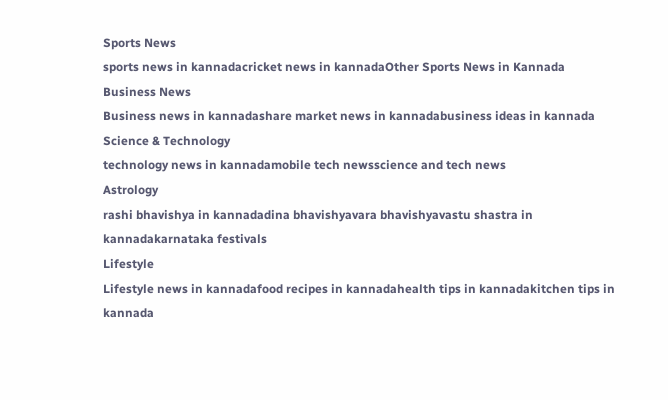Sports News
sports news in kannadacricket news in kannadaOther Sports News in Kannada
Business News
Business news in kannadashare market news in kannadabusiness ideas in kannada
Science & Technology
technology news in kannadamobile tech newsscience and tech news
Astrology
rashi bhavishya in kannadadina bhavishyavara bhavishyavastu shastra in kannadakarnataka festivals
Lifestyle
Lifestyle news in kannadafood recipes in kannadahealth tips in kannadakitchen tips in kannada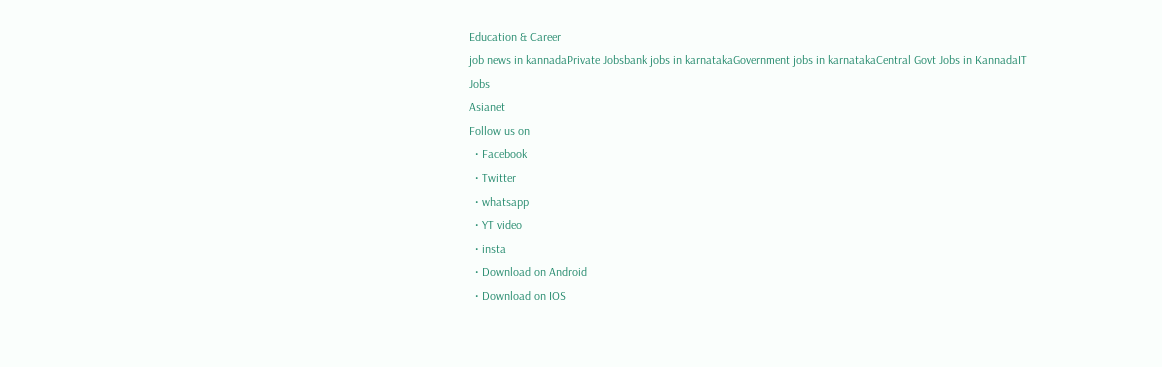Education & Career
job news in kannadaPrivate Jobsbank jobs in karnatakaGovernment jobs in karnatakaCentral Govt Jobs in KannadaIT Jobs
Asianet
Follow us on
  • Facebook
  • Twitter
  • whatsapp
  • YT video
  • insta
  • Download on Android
  • Download on IOS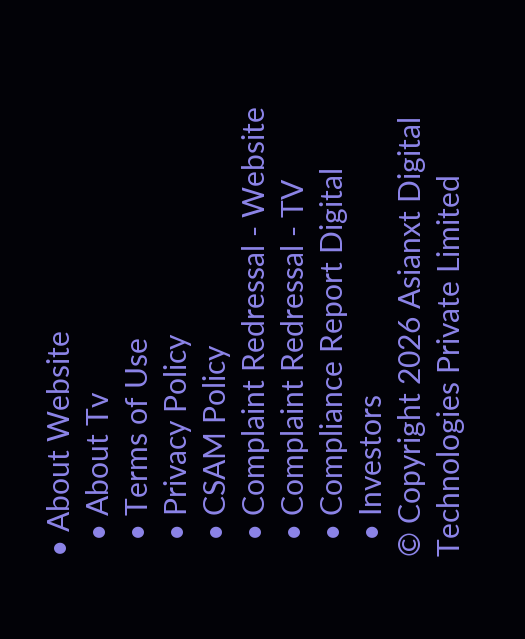• About Website
  • About Tv
  • Terms of Use
  • Privacy Policy
  • CSAM Policy
  • Complaint Redressal - Website
  • Complaint Redressal - TV
  • Compliance Report Digital
  • Investors
© Copyright 2026 Asianxt Digital Technologies Private Limited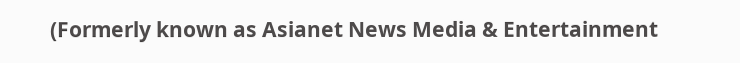(Formerly known as Asianet News Media & Entertainment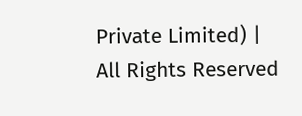Private Limited) | All Rights Reserved